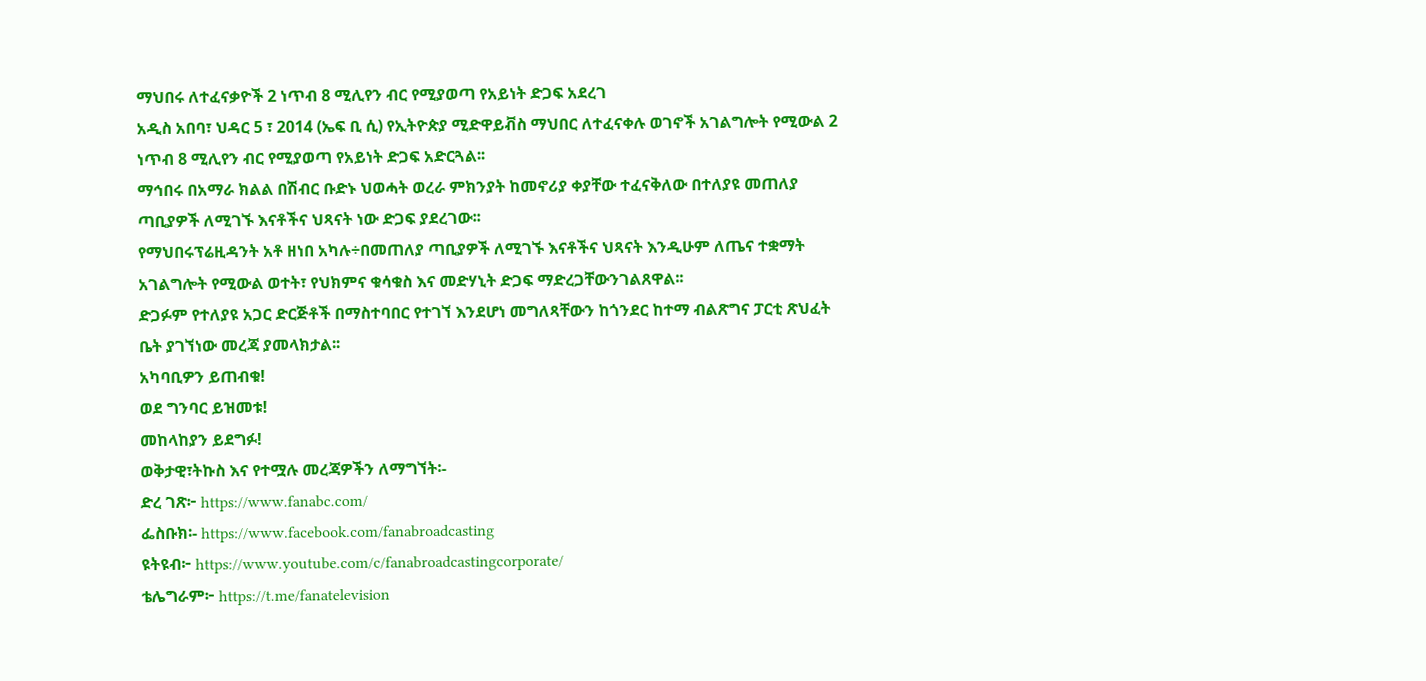ማህበሩ ለተፈናቃዮች 2 ነጥብ 8 ሚሊየን ብር የሚያወጣ የአይነት ድጋፍ አደረገ
አዲስ አበባ፣ ህዳር 5 ፣ 2014 (ኤፍ ቢ ሲ) የኢትዮጵያ ሚድዋይቭስ ማህበር ለተፈናቀሉ ወገኖች አገልግሎት የሚውል 2 ነጥብ 8 ሚሊየን ብር የሚያወጣ የአይነት ድጋፍ አድርጓል፡፡
ማኅበሩ በአማራ ክልል በሽብር ቡድኑ ህወሓት ወረራ ምክንያት ከመኖሪያ ቀያቸው ተፈናቅለው በተለያዩ መጠለያ ጣቢያዎች ለሚገኙ እናቶችና ህጻናት ነው ድጋፍ ያደረገው፡፡
የማህበሩፕሬዚዳንት አቶ ዘነበ አካሉ÷በመጠለያ ጣቢያዎች ለሚገኙ እናቶችና ህጻናት እንዲሁም ለጤና ተቋማት አገልግሎት የሚውል ወተት፣ የህክምና ቁሳቁስ እና መድሃኒት ድጋፍ ማድረጋቸውንገልጸዋል፡፡
ድጋፉም የተለያዩ አጋር ድርጅቶች በማስተባበር የተገኘ እንደሆነ መግለጻቸውን ከጎንደር ከተማ ብልጽግና ፓርቲ ጽህፈት ቤት ያገኘነው መረጃ ያመላክታል፡፡
አካባቢዎን ይጠብቁ!
ወደ ግንባር ይዝመቱ!
መከላከያን ይደግፉ!
ወቅታዊ፣ትኩስ እና የተሟሉ መረጃዎችን ለማግኘት፡-
ድረ ገጽ፦ https://www.fanabc.com/
ፌስቡክ፡- https://www.facebook.com/fanabroadcasting
ዩትዩብ፦ https://www.youtube.com/c/fanabroadcastingcorporate/
ቴሌግራም፦ https://t.me/fanatelevision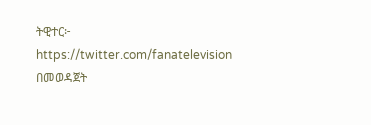ትዊተር፦ https://twitter.com/fanatelevision በመወዳጀት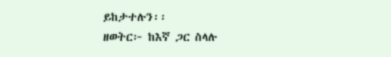ይከታተሉን፡፡
ዘወትር፦ ከእኛ ጋር ስላሉ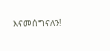እናመሰግናለን!